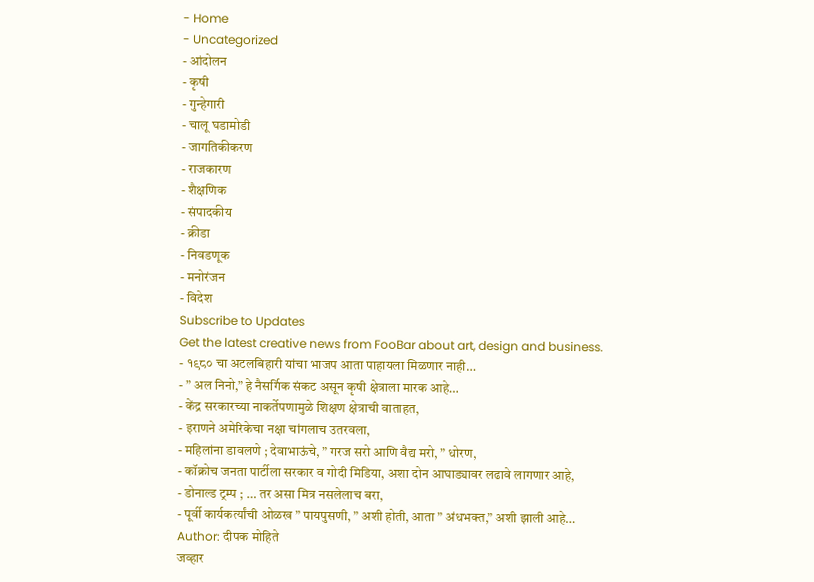- Home
- Uncategorized
- आंदोलन
- कृषी
- गुन्हेगारी
- चालू घडामोडी
- जागतिकीकरण
- राजकारण
- शैक्षणिक
- संपादकीय
- क्रीडा
- निवडणूक
- मनोरंजन
- विदेश
Subscribe to Updates
Get the latest creative news from FooBar about art, design and business.
- १९८० चा अटलबिहारी यांचा भाजप आता पाहायला मिळणार नाही…
- ” अल निनो,” हे नैसर्गिक संकट असून कृषी क्षेत्राला मारक आहे…
- केंद्र सरकारच्या नाकर्तेपणामुळे शिक्षण क्षेत्राची वाताहत,
- इराणने अमेरिकेचा नक्षा चांगलाच उतरवला,
- महिलांना डावलणे ; देवाभाऊंचे, ” गरज सरो आणि वैद्य मरो, ” धोरण,
- कॉक्रोच जनता पार्टीला सरकार व गोदी मिडिया, अशा दोन आघाड्यावर लढावे लागणार आहे,
- डोनाल्ड ट्रम्प ; … तर असा मित्र नसलेलाच बरा,
- पूर्वी कार्यकर्त्यांची ओळख ” पायपुसणी, ” अशी होती, आता ” अंधभक्त,” अशी झाली आहे…
Author: दीपक मोहिते
जव्हार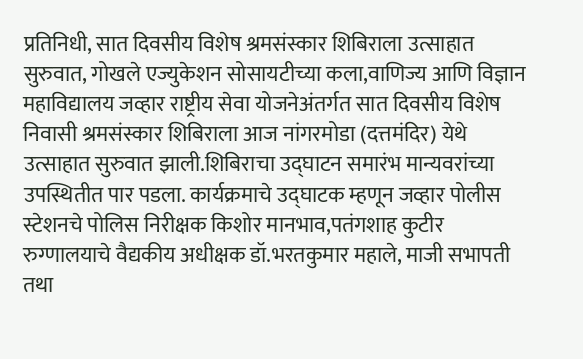प्रतिनिधी, सात दिवसीय विशेष श्रमसंस्कार शिबिराला उत्साहात सुरुवात, गोखले एज्युकेशन सोसायटीच्या कला,वाणिज्य आणि विज्ञान महाविद्यालय जव्हार राष्ट्रीय सेवा योजनेअंतर्गत सात दिवसीय विशेष निवासी श्रमसंस्कार शिबिराला आज नांगरमोडा (दत्तमंदिर) येथे उत्साहात सुरुवात झाली.शिबिराचा उद्घाटन समारंभ मान्यवरांच्या उपस्थितीत पार पडला. कार्यक्रमाचे उद्घाटक म्हणून जव्हार पोलीस स्टेशनचे पोलिस निरीक्षक किशोर मानभाव,पतंगशाह कुटीर रुग्णालयाचे वैद्यकीय अधीक्षक डॉ.भरतकुमार महाले, माजी सभापती तथा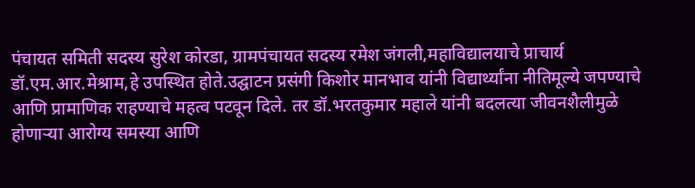पंचायत समिती सदस्य सुरेश कोरडा, ग्रामपंचायत सदस्य रमेश जंगली,महाविद्यालयाचे प्राचार्य डॉ.एम.आर.मेश्राम,हे उपस्थित होते.उद्घाटन प्रसंगी किशोर मानभाव यांनी विद्यार्थ्यांना नीतिमूल्ये जपण्याचे आणि प्रामाणिक राहण्याचे महत्व पटवून दिले. तर डॉ.भरतकुमार महाले यांनी बदलत्या जीवनशैलीमुळे होणाऱ्या आरोग्य समस्या आणि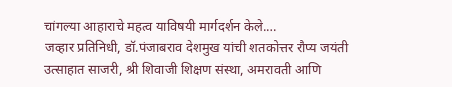चांगल्या आहाराचे महत्व याविषयी मार्गदर्शन केले.…
जव्हार प्रतिनिधी, डॉ.पंजाबराव देशमुख यांची शतकोत्तर रौप्य जयंती उत्साहात साजरी, श्री शिवाजी शिक्षण संस्था, अमरावती आणि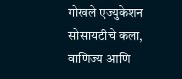गोखले एज्युकेशन सोसायटीचे कला, वाणिज्य आणि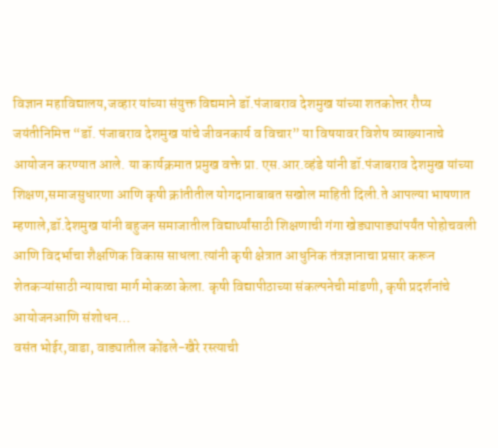विज्ञान महाविद्यालय,जव्हार यांच्या संयुक्त विद्यमाने डॉ.पंजाबराव देशमुख यांच्या शतकोत्तर रौप्य जयंतीनिमित्त “डॉ. पंजाबराव देशमुख यांचे जीवनकार्य व विचार” या विषयावर विशेष व्याख्यानाचे आयोजन करण्यात आले. या कार्यक्रमात प्रमुख वक्ते प्रा. एस.आर.व्हंडे यांनी डॉ.पंजाबराव देशमुख यांच्या शिक्षण,समाजसुधारणा आणि कृषी क्रांतीतील योगदानाबाबत सखोल माहिती दिली.ते आपल्या भाषणात म्हणाले,डॉ.देशमुख यांनी बहुजन समाजातील विद्यार्थ्यांसाठी शिक्षणाची गंगा खेड्यापाड्यांपर्यंत पोहोचवली आणि विदर्भाचा शैक्षणिक विकास साधला.त्यांनी कृषी क्षेत्रात आधुनिक तंत्रज्ञानाचा प्रसार करून शेतकऱ्यांसाठी न्यायाचा मार्ग मोकळा केला. कृषी विद्यापीठाच्या संकल्पनेची मांडणी, कृषी प्रदर्शनांचे आयोजनआणि संशोधन…
वसंत भोईर,वाडा, वाड्यातील कोंढले-खैरे रस्त्याची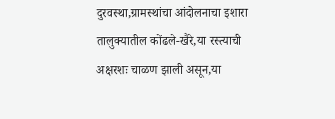दुरवस्था,ग्रामस्थांचा आंदोलनाचा इशारा तालुक्यातील कोंढले-खैरे,या रस्त्याची अक्षरशः चाळण झाली असून,या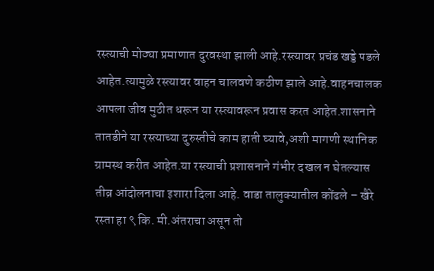रस्त्याची मोठ्या प्रमाणात दुरवस्था झाली आहे.रस्त्यावर प्रचंड खड्डे पडले आहेत.त्यामुळे रस्त्यावर वाहन चालवणे कठीण झाले आहे.वाहनचालक आपला जीव मुठीत धरून या रस्त्यावरून प्रवास करत आहेत.शासनाने तातडीने या रस्त्याच्या दुरुस्तीचे काम हाती घ्यावे,अशी मागणी स्थानिक ग्रामस्थ करीत आहेत.या रस्त्याची प्रशासनाने गंभीर दखल न घेतल्यास तीव्र आंदोलनाचा इशारा दिला आहे. वाडा तालुक्यातील कोंढले – खैरे रस्ता हा ९ कि. मी.अंतराचा असून तो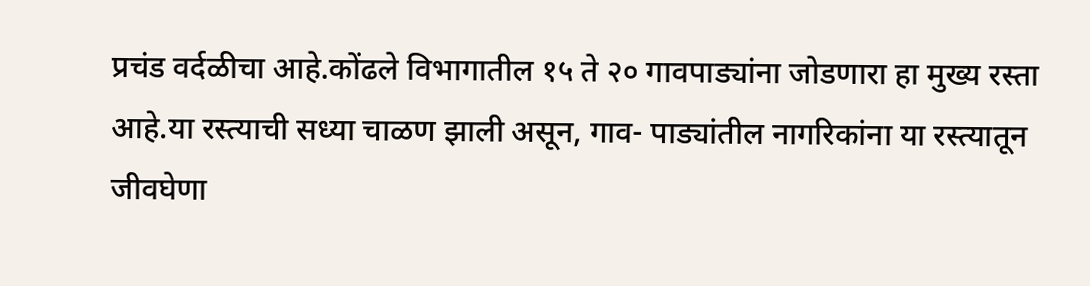प्रचंड वर्दळीचा आहे.कोंढले विभागातील १५ ते २० गावपाड्यांना जोडणारा हा मुख्य रस्ता आहे.या रस्त्याची सध्या चाळण झाली असून, गाव- पाड्यांतील नागरिकांना या रस्त्यातून जीवघेणा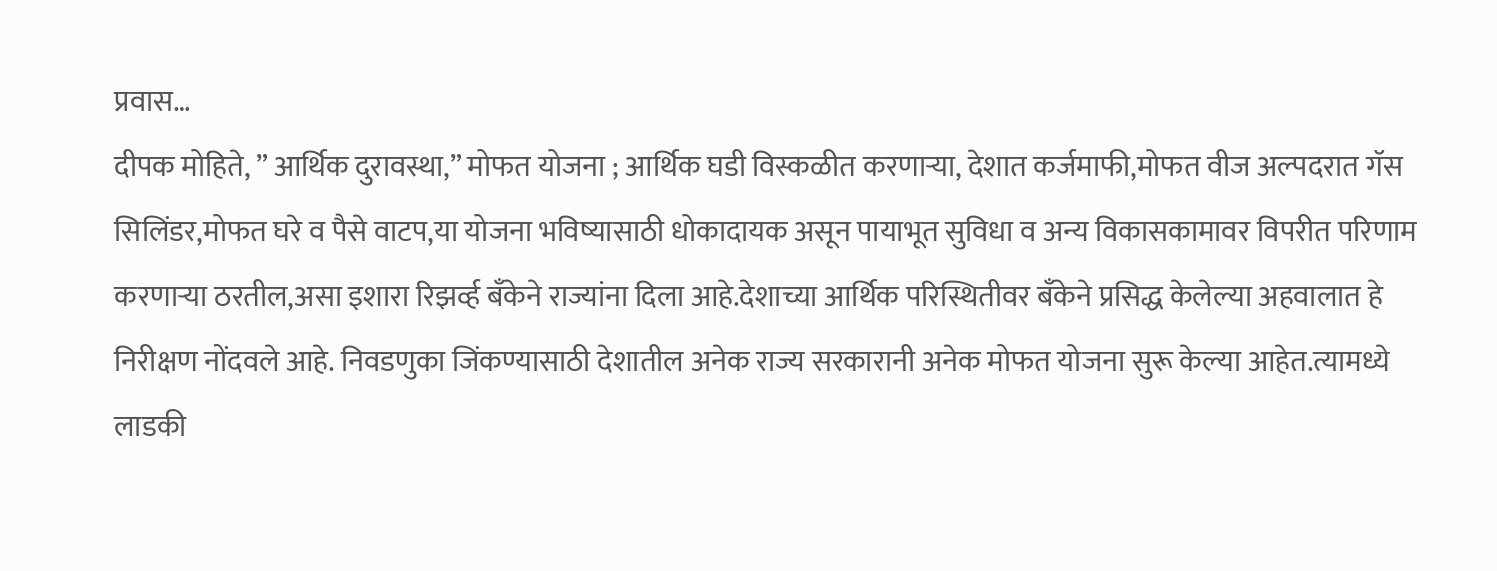प्रवास…
दीपक मोहिते, ” आर्थिक दुरावस्था,” मोफत योजना ; आर्थिक घडी विस्कळीत करणाऱ्या, देशात कर्जमाफी,मोफत वीज अल्पदरात गॅस सिलिंडर,मोफत घरे व पैसे वाटप,या योजना भविष्यासाठी धोकादायक असून पायाभूत सुविधा व अन्य विकासकामावर विपरीत परिणाम करणाऱ्या ठरतील,असा इशारा रिझर्व्ह बँकेने राज्यांना दिला आहे.देशाच्या आर्थिक परिस्थितीवर बँकेने प्रसिद्ध केलेल्या अहवालात हे निरीक्षण नोंदवले आहे. निवडणुका जिंकण्यासाठी देशातील अनेक राज्य सरकारानी अनेक मोफत योजना सुरू केल्या आहेत.त्यामध्ये लाडकी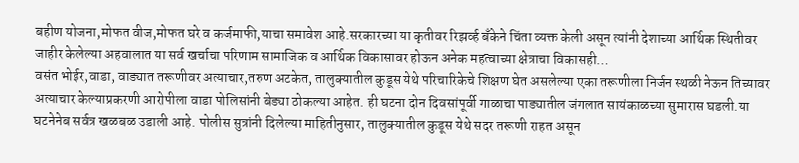बहीण योजना,मोफत वीज,मोफत घरे व कर्जमाफी,याचा समावेश आहे.सरकारच्या या कृतीवर रिझर्व्ह बँकेने चिंता व्यक्त केली असून त्यांनी देशाच्या आर्थिक स्थितीवर जाहीर केलेल्या अहवालात या सर्व खर्चाचा परिणाम सामाजिक व आर्थिक विकासावर होऊन अनेक महत्वाच्या क्षेत्राचा विकासही…
वसंत भोईर,वाडा, वाड्यात तरूणीवर अत्याचार,तरुण अटकेत, तालुक्यातील कुडूस येथे परिचारिकेचे शिक्षण घेत असलेल्या एका तरूणीला निर्जन स्थळी नेऊन तिच्यावर अत्याचार केल्याप्रकरणी आरोपीला वाडा पोलिसांनी बेड्या ठोकल्या आहेत. ही घटना दोन दिवसांपूर्वी गाळाचा पाड्यातील जंगलात सायंकाळच्या सुमारास घडली.या घटनेनेब सर्वत्र खळबळ उडाली आहे. पोलीस सुत्रांनी दिलेल्या माहितीनुसार, तालुक्यातील कुडूस येथे सदर तरूणी राहत असून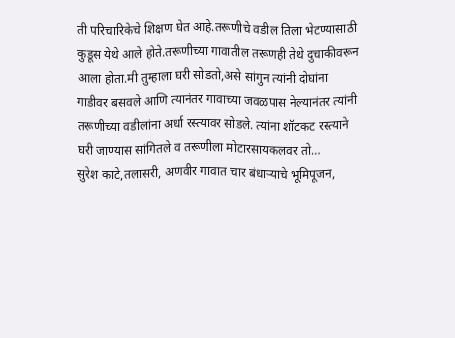ती परिचारिकेचे शिक्षण घेत आहे.तरूणीचे वडील तिला भेटण्यासाठी कुडूस येथे आले होते.तरूणीच्या गावातील तरूणही तेथे दुचाकीवरून आला होता.मी तुम्हाला घरी सोडतो,असे सांगुन त्यांनी दोघांना गाडीवर बसवले आणि त्यानंतर गावाच्या जवळपास नेल्यानंतर त्यांनी तरूणीच्या वडीलांना अर्धा रस्त्यावर सोडले. त्यांना शॉटकट रस्त्याने घरी जाण्यास सांगितले व तरूणीला मोटारसायकलवर तो…
सुरेश काटे,तलासरी, अणवीर गावात चार बंधाऱ्याचे भूमिपूजन,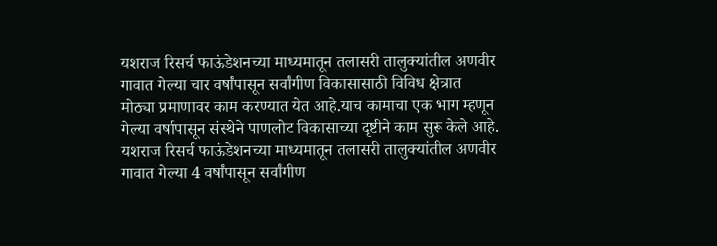यशराज रिसर्च फाऊंडेशनच्या माध्यमातून तलासरी तालुक्यांतील अणवीर गावात गेल्या चार वर्षांपासून सर्वांगीण विकासासाठी विविध क्षेत्रात मोठ्या प्रमाणावर काम करण्यात येत आहे.याच कामाचा एक भाग म्हणून गेल्या वर्षापासून संस्थेने पाणलोट विकासाच्या दृष्टीने काम सुरू केले आहे. यशराज रिसर्च फाऊंडेशनच्या माध्यमातून तलासरी तालुक्यांतील अणवीर गावात गेल्या 4 वर्षांपासून सर्वांगीण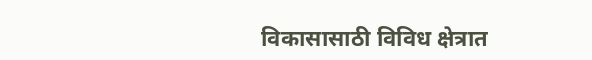विकासासाठी विविध क्षेत्रात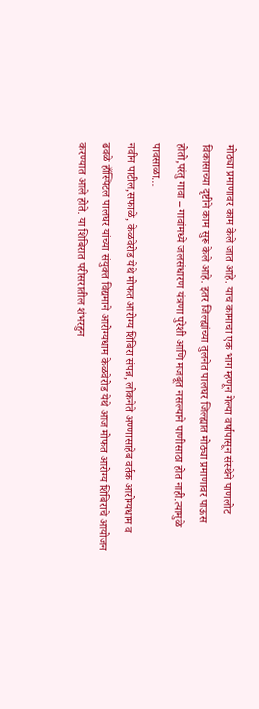मोठ्या प्रमाणावर काम केले जात आहे. याच कामाचा एक भाग म्हणून गेल्या वर्षापासून संस्थेने पाणलोट विकासाच्या दृष्टीने काम सुरू केले आहे. इतर जिल्ह्यांच्या तुलनेत पालघर जिल्ह्यात मोठ्या प्रमाणावर पाऊस होतो,परंतु गावा – गावांमध्ये जलसंधारण यंत्रणा पुरेशी आणि मजबूत नसल्याने पाणीसाठा होत नाही.त्यामुळे पावसाळा…
नवीन पाटील,सफाळे, केळवेरोड येथे मोफत आरोग्य शिबिरा संपन्न, लोकनेते अण्णासाहेब वर्तक आरोग्यधाम व ढवळे हाँस्पिटल पालघर यांच्या संयुक्त विद्यमाने आरोग्यधाम केळवेरोड येथे आज मोफत आरोग्य शिबिराचे आयोजन करण्यात आले होते. या शिबिरात परीसरातील शंभरहुन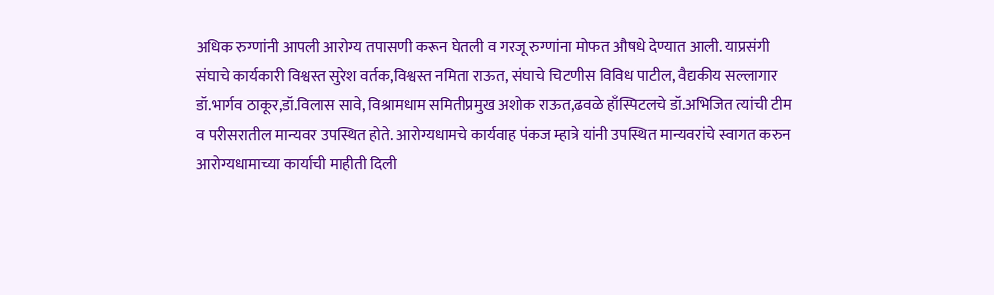अधिक रुग्णांनी आपली आरोग्य तपासणी करून घेतली व गरजू रुग्णांना मोफत औषधे देण्यात आली. याप्रसंगी संघाचे कार्यकारी विश्वस्त सुरेश वर्तक,विश्वस्त नमिता राऊत, संघाचे चिटणीस विविध पाटील, वैद्यकीय सल्लागार डॉ.भार्गव ठाकूर,डॉ.विलास सावे, विश्रामधाम समितीप्रमुख अशोक राऊत,ढवळे हाँस्पिटलचे डॉ.अभिजित त्यांची टीम व परीसरातील मान्यवर उपस्थित होते. आरोग्यधामचे कार्यवाह पंकज म्हात्रे यांनी उपस्थित मान्यवरांचे स्वागत करुन आरोग्यधामाच्या कार्याची माहीती दिली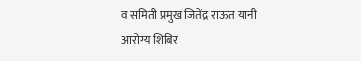व समिती प्रमुख जितेंद्र राऊत यानी आरोग्य शिबिर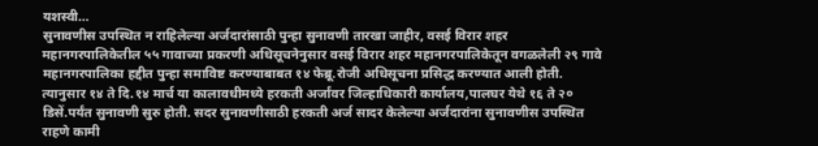यशस्वी…
सुनावणीस उपस्थित न राहिलेल्या अर्जदारांसाठी पुन्हा सुनावणी तारखा जाहीर, वसई विरार शहर महानगरपालिकेतील ५५ गावाच्या प्रकरणी अधिसूचनेनुसार वसई विरार शहर महानगरपालिकेतून वगळलेली २९ गावे महानगरपालिका हद्दीत पुन्हा समाविष्ट करण्याबाबत १४ फेब्रू.रोजी अधिसूचना प्रसिद्ध करण्यात आली होती. त्यानुसार १४ ते दि.१४ मार्च या कालावधीमध्ये हरकती अर्जांवर जिल्हाधिकारी कार्यालय,पालघर येथे १६ ते २० डिसें.पर्यंत सुनावणी सुरु होती. सदर सुनावणीसाठी हरकती अर्ज सादर केलेल्या अर्जदारांना सुनावणीस उपस्थित राहणे कामी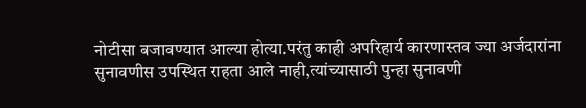नोटीसा बजावण्यात आल्या होत्या.परंतु काही अपरिहार्य कारणास्तव ज्या अर्जदारांना सुनावणीस उपस्थित राहता आले नाही,त्यांच्यासाठी पुन्हा सुनावणी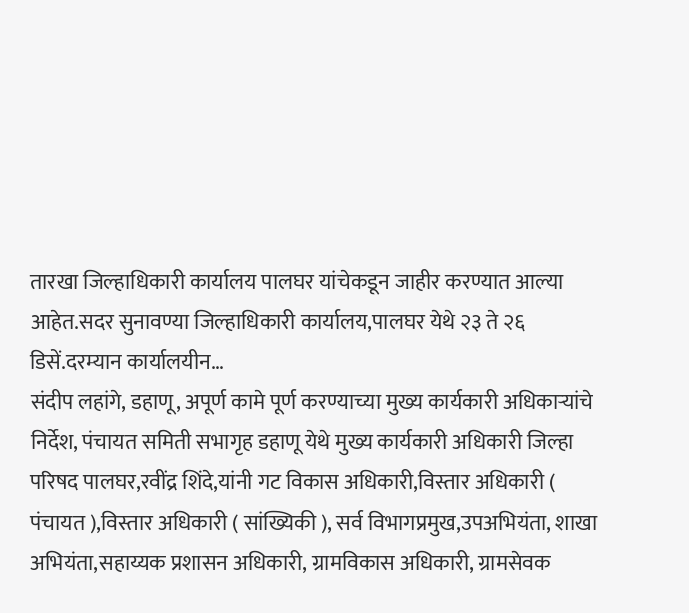तारखा जिल्हाधिकारी कार्यालय पालघर यांचेकडून जाहीर करण्यात आल्या आहेत.सदर सुनावण्या जिल्हाधिकारी कार्यालय,पालघर येथे २३ ते २६ डिसें.दरम्यान कार्यालयीन…
संदीप लहांगे, डहाणू, अपूर्ण कामे पूर्ण करण्याच्या मुख्य कार्यकारी अधिकाऱ्यांचे निर्देश, पंचायत समिती सभागृह डहाणू येथे मुख्य कार्यकारी अधिकारी जिल्हा परिषद पालघर,रवींद्र शिंदे,यांनी गट विकास अधिकारी,विस्तार अधिकारी ( पंचायत ),विस्तार अधिकारी ( सांख्यिकी ), सर्व विभागप्रमुख,उपअभियंता, शाखा अभियंता,सहाय्यक प्रशासन अधिकारी, ग्रामविकास अधिकारी, ग्रामसेवक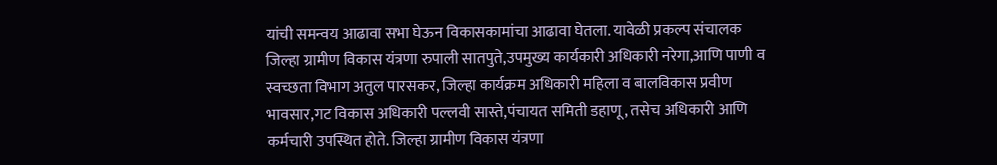यांची समन्वय आढावा सभा घेऊन विकासकामांचा आढावा घेतला. यावेळी प्रकल्प संचालक जिल्हा ग्रामीण विकास यंत्रणा रुपाली सातपुते,उपमुख्य कार्यकारी अधिकारी नरेगा,आणि पाणी व स्वच्छता विभाग अतुल पारसकर, जिल्हा कार्यक्रम अधिकारी महिला व बालविकास प्रवीण भावसार,गट विकास अधिकारी पल्लवी सास्ते,पंचायत समिती डहाणू, तसेच अधिकारी आणि कर्मचारी उपस्थित होते. जिल्हा ग्रामीण विकास यंत्रणा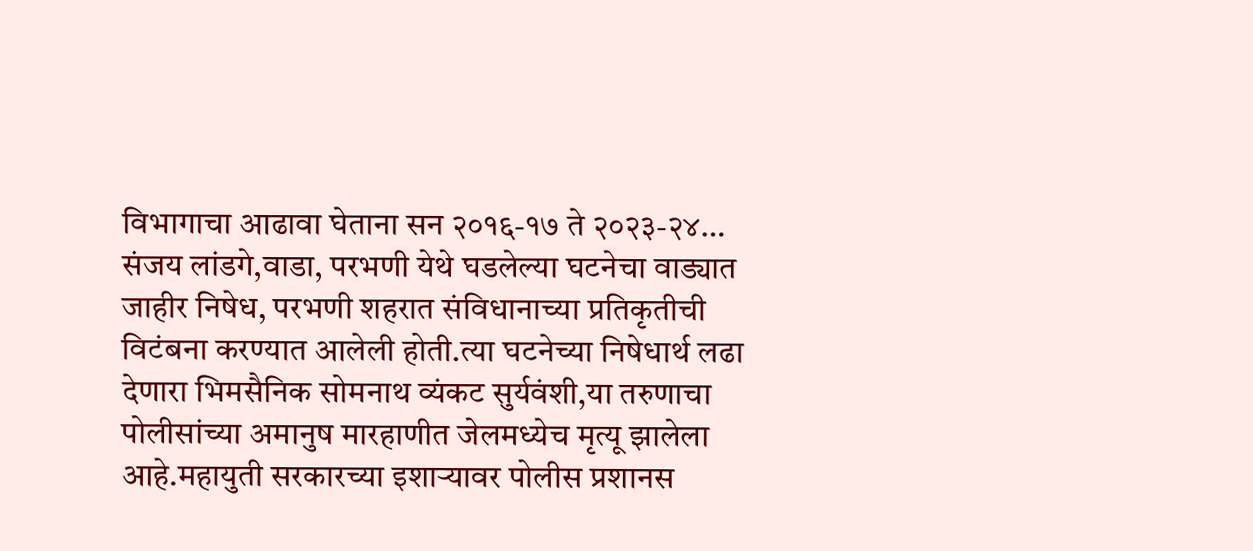विभागाचा आढावा घेताना सन २०१६-१७ ते २०२३-२४…
संजय लांडगे,वाडा, परभणी येथे घडलेल्या घटनेचा वाड्यात जाहीर निषेध, परभणी शहरात संविधानाच्या प्रतिकृतीची विटंबना करण्यात आलेली होती.त्या घटनेच्या निषेधार्थ लढा देणारा भिमसैनिक सोमनाथ व्यंकट सुर्यवंशी,या तरुणाचा पोलीसांच्या अमानुष मारहाणीत जेलमध्येच मृत्यू झालेला आहे.महायुती सरकारच्या इशाऱ्यावर पोलीस प्रशानस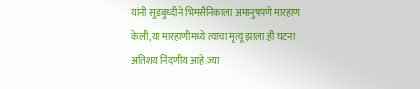यांनी सुडबुध्दीने भिमसैनिकाला अमानुषपणे मारहाण केली,या मारहाणीमध्ये त्याचा मृत्यू झाला.ही घटना अतिशय निंदणीय आहे.ज्या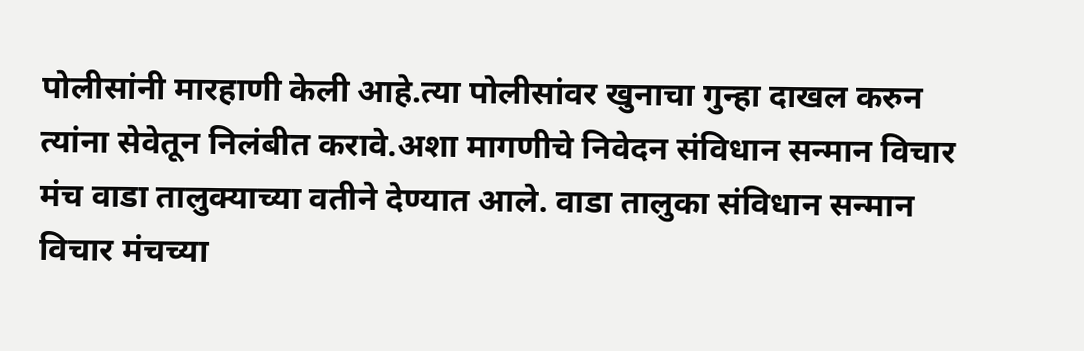पोलीसांनी मारहाणी केली आहे.त्या पोलीसांवर खुनाचा गुन्हा दाखल करुन त्यांना सेवेतून निलंबीत करावे.अशा मागणीचे निवेदन संविधान सन्मान विचार मंच वाडा तालुक्याच्या वतीने देण्यात आले. वाडा तालुका संविधान सन्मान विचार मंचच्या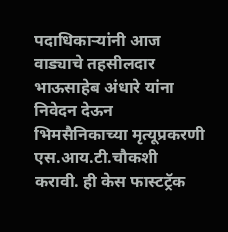पदाधिकाऱ्यांनी आज वाड्याचे तहसीलदार भाऊसाहेब अंधारे यांना निवेदन देऊन भिमसैनिकाच्या मृत्यूप्रकरणी एस.आय.टी.चौकशी करावी. ही केस फास्टट्रॅक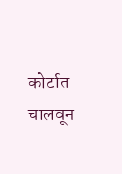कोर्टात चालवून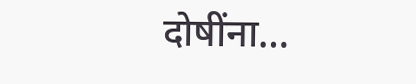दोषींना…